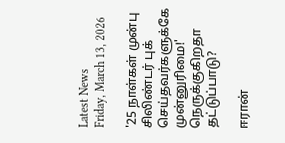Latest News
Friday, March 13, 2026

'25 நாள்கள் முன்பு சிலிண்டர் புக் செய்தவர்களுக்கே முன்னுரிமை!' நெருக்குகிறதா தட்டுப்பாடு?

ஈரான்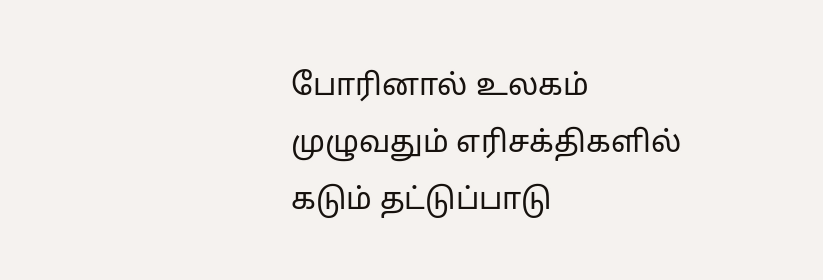போரினால் உலகம் முழுவதும் எரிசக்திகளில் கடும் தட்டுப்பாடு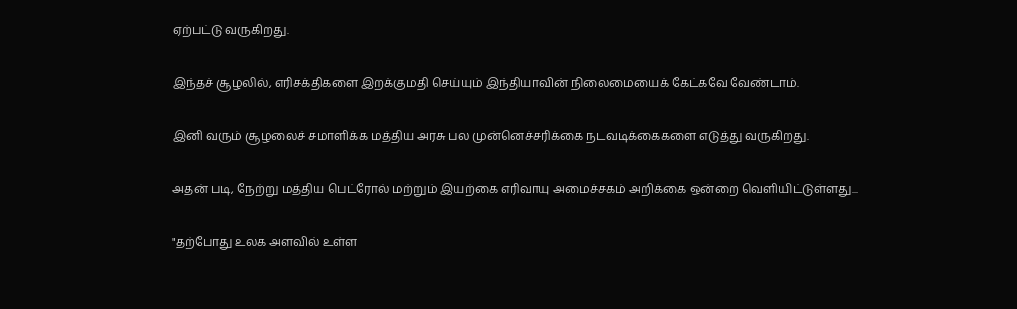ஏற்பட்டு வருகிறது.

இந்தச் சூழலில், எரிசக்திகளை இறக்குமதி செய்யும் இந்தியாவின் நிலைமையைக் கேட்கவே வேண்டாம்.

இனி வரும் சூழலைச் சமாளிக்க மத்திய அரசு பல முன்னெச்சரிக்கை நடவடிக்கைகளை எடுத்து வருகிறது.

அதன் படி, நேற்று மத்திய பெட்ரோல் மற்றும் இயற்கை எரிவாயு அமைச்சகம் அறிக்கை ஒன்றை வெளியிட்டுள்ளது...

"தற்போது உலக அளவில் உள்ள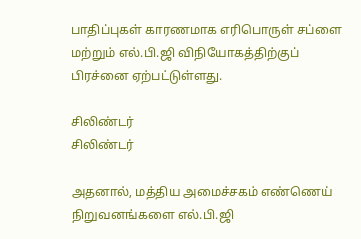பாதிப்புகள் காரணமாக எரிபொருள் சப்ளை மற்றும் எல்.பி.ஜி விநியோகத்திற்குப் பிரச்னை ஏற்பட்டுள்ளது.

சிலிண்டர்
சிலிண்டர்

அதனால், மத்திய அமைச்சகம் எண்ணெய் நிறுவனங்களை எல்.பி.ஜி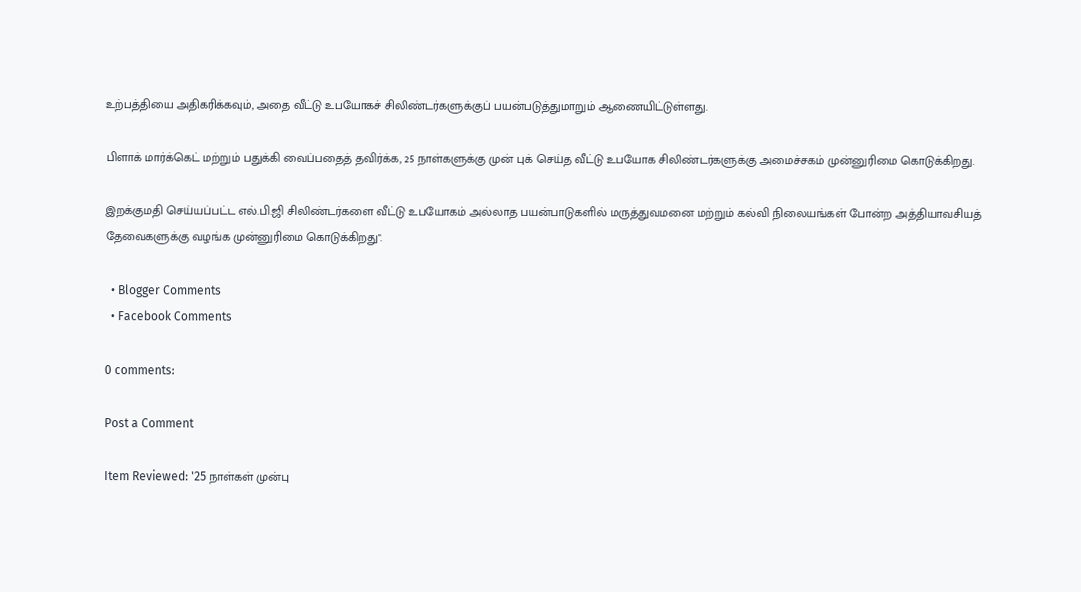உற்பத்தியை அதிகரிக்கவும், அதை வீட்டு உபயோகச் சிலிண்டர்களுக்குப் பயன்படுத்துமாறும் ஆணையிட்டுள்ளது.

பிளாக் மார்க்கெட் மற்றும் பதுக்கி வைப்பதைத் தவிர்க்க, 25 நாள்களுக்கு முன் புக் செய்த வீட்டு உபயோக சிலிண்டர்களுக்கு அமைச்சகம் முன்னுரிமை கொடுக்கிறது.

இறக்குமதி செய்யப்பட்ட எல்.பி.ஜி சிலிண்டர்களை வீட்டு உபயோகம் அல்லாத பயன்பாடுகளில் மருத்துவமனை மற்றும் கல்வி நிலையங்கள் போன்ற அத்தியாவசியத் தேவைகளுக்கு வழங்க முன்னுரிமை கொடுக்கிறது".

  • Blogger Comments
  • Facebook Comments

0 comments:

Post a Comment

Item Reviewed: '25 நாள்கள் முன்பு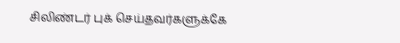சிலிண்டர் புக் செய்தவர்களுக்கே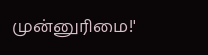முன்னுரிமை!'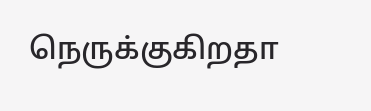நெருக்குகிறதா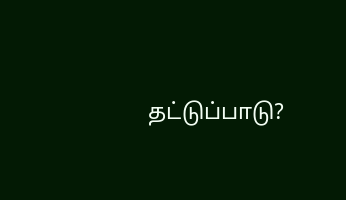தட்டுப்பாடு?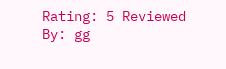Rating: 5 Reviewed By: gg